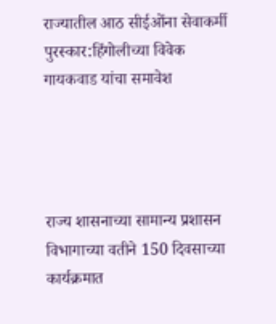राज्यातील आठ सीईओंना सेवाकर्मी पुरस्कार:हिंगोलीच्या विवेक गायकवाड यांचा समावेश




राज्य शासनाच्या सामान्य प्रशासन विभागाच्या वतीने 150 दिवसाच्या कार्यक्रमात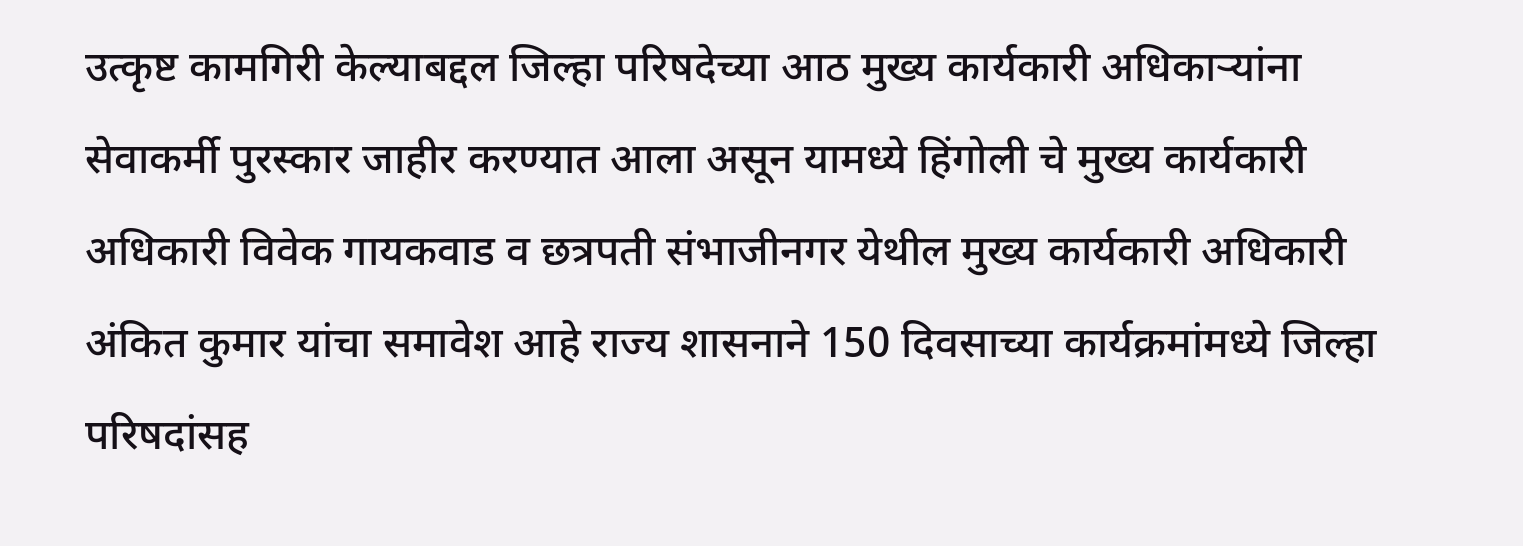उत्कृष्ट कामगिरी केल्याबद्दल जिल्हा परिषदेच्या आठ मुख्य कार्यकारी अधिकाऱ्यांना सेवाकर्मी पुरस्कार जाहीर करण्यात आला असून यामध्ये हिंगोली चे मुख्य कार्यकारी अधिकारी विवेक गायकवाड व छत्रपती संभाजीनगर येथील मुख्य कार्यकारी अधिकारी अंकित कुमार यांचा समावेश आहे राज्य शासनाने 150 दिवसाच्या कार्यक्रमांमध्ये जिल्हा परिषदांसह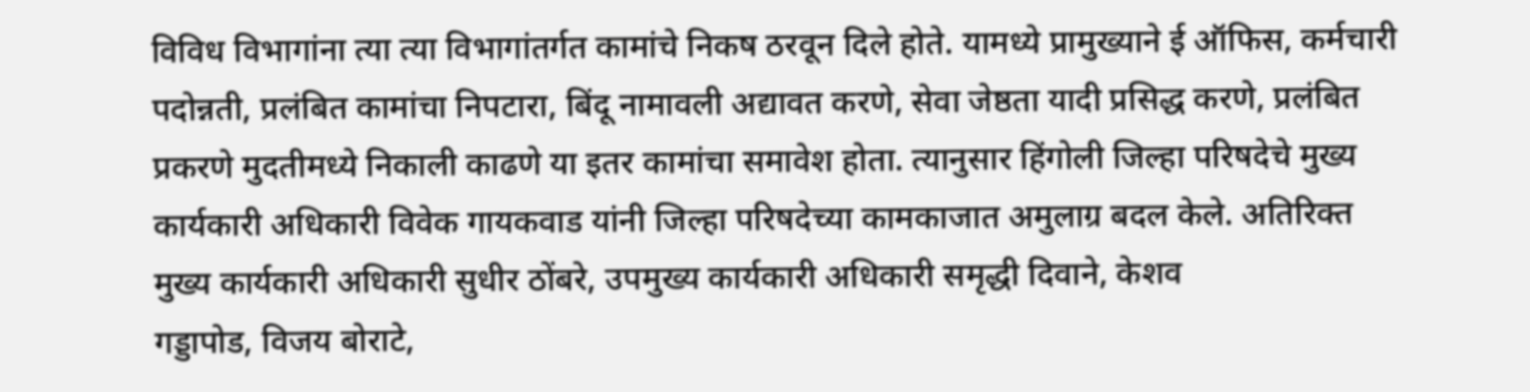विविध विभागांना त्या त्या विभागांतर्गत कामांचे निकष ठरवून दिले होते. यामध्ये प्रामुख्याने ई ऑफिस, कर्मचारी पदोन्नती, प्रलंबित कामांचा निपटारा, बिंदू नामावली अद्यावत करणे, सेवा जेष्ठता यादी प्रसिद्ध करणे, प्रलंबित प्रकरणे मुदतीमध्ये निकाली काढणे या इतर कामांचा समावेश होता. त्यानुसार हिंगोली जिल्हा परिषदेचे मुख्य कार्यकारी अधिकारी विवेक गायकवाड यांनी जिल्हा परिषदेच्या कामकाजात अमुलाग्र बदल केले. अतिरिक्त मुख्य कार्यकारी अधिकारी सुधीर ठोंबरे, उपमुख्य कार्यकारी अधिकारी समृद्धी दिवाने, केशव
गड्डापोड, विजय बोराटे,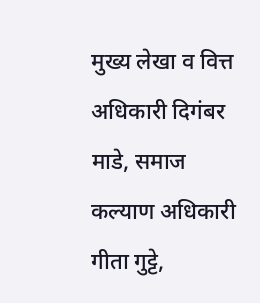मुख्य लेखा व वित्त अधिकारी दिगंबर माडे, समाज कल्याण अधिकारी गीता गुट्टे,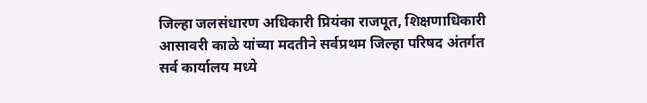जिल्हा जलसंधारण अधिकारी प्रियंका राजपूत, शिक्षणाधिकारी आसावरी काळे यांच्या मदतीने सर्वप्रथम जिल्हा परिषद अंतर्गत सर्व कार्यालय मध्ये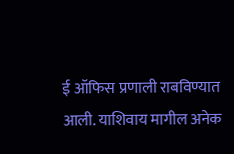ई ऑफिस प्रणाली राबविण्यात आली. याशिवाय मागील अनेक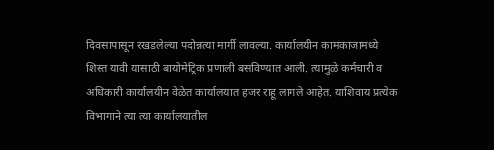दिवसापासून रखडलेल्या पदोन्नत्या मार्गी लावल्या. कार्यालयीन कामकाजामध्ये शिस्त यावी यासाठी बायोमेट्रिक प्रणाली बसविण्यात आली. त्यामुळे कर्मचारी व अधिकारी कार्यालयीन वेळेत कार्यालयात हजर राहू लागले आहेत. याशिवाय प्रत्येक विभागाने त्या त्या कार्यालयातील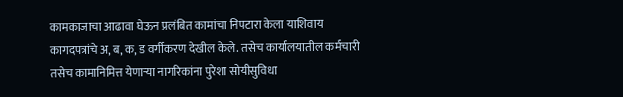कामकाजाचा आढावा घेऊन प्रलंबित कामांचा निपटारा केला याशिवाय कागदपत्रांचे अ, ब, क, ड वर्गीकरण देखील केले. तसेच कार्यालयातील कर्मचारी तसेच कामानिमित्त येणाऱ्या नागरिकांना पुरेशा सोयीसुविधा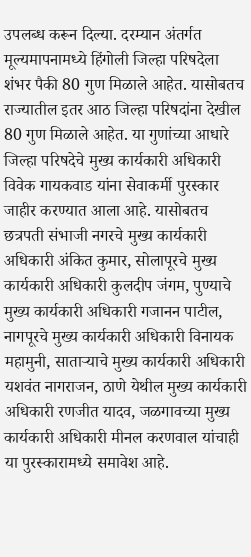उपलब्ध करून दिल्या. दरम्यान अंतर्गत मूल्यमापनामध्ये हिंगोली जिल्हा परिषदेला शंभर पैकी 80 गुण मिळाले आहेत. यासोबतच राज्यातील इतर आठ जिल्हा परिषदांना देखील 80 गुण मिळाले आहेत. या गुणांच्या आधारे जिल्हा परिषदेचे मुख्य कार्यकारी अधिकारी विवेक गायकवाड यांना सेवाकर्मी पुरस्कार जाहीर करण्यात आला आहे. यासोबतच छत्रपती संभाजी नगरचे मुख्य कार्यकारी अधिकारी अंकित कुमार, सोलापूरचे मुख्य कार्यकारी अधिकारी कुलदीप जंगम, पुण्याचे मुख्य कार्यकारी अधिकारी गजानन पाटील, नागपूरचे मुख्य कार्यकारी अधिकारी विनायक महामुनी, साताऱ्याचे मुख्य कार्यकारी अधिकारी यशवंत नागराजन, ठाणे येथील मुख्य कार्यकारी अधिकारी रणजीत यादव, जळगावच्या मुख्य कार्यकारी अधिकारी मीनल करणवाल यांचाही या पुरस्कारामध्ये समावेश आहे.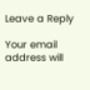Leave a Reply

Your email address will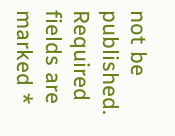not be published. Required fields are marked *